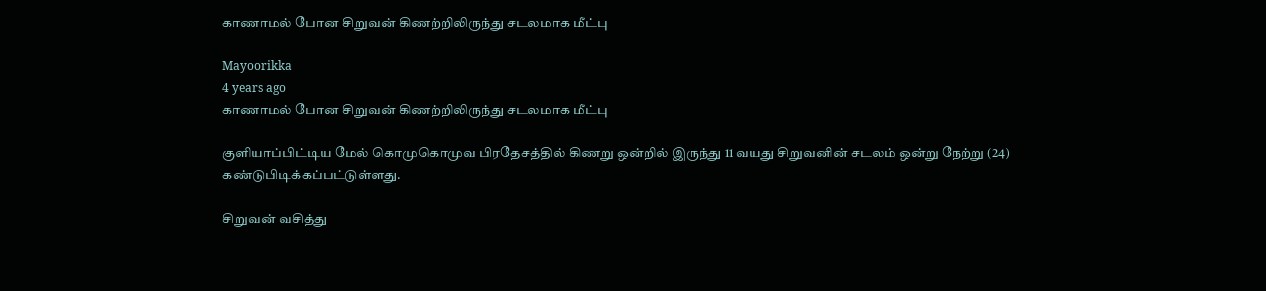காணாமல் போன சிறுவன் கிணற்றிலிருந்து சடலமாக மீட்பு

Mayoorikka
4 years ago
காணாமல் போன சிறுவன் கிணற்றிலிருந்து சடலமாக மீட்பு

குளியாப்பிட்டிய மேல் கொமுகொமுவ பிரதேசத்தில் கிணறு ஒன்றில் இருந்து 11 வயது சிறுவனின் சடலம் ஒன்று நேற்று (24) கண்டுபிடிக்கப்பட்டுள்ளது.

சிறுவன் வசித்து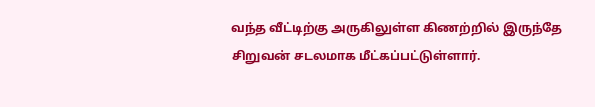வந்த வீட்டிற்கு அருகிலுள்ள கிணற்றில் இருந்தே சிறுவன் சடலமாக மீட்கப்பட்டுள்ளார்.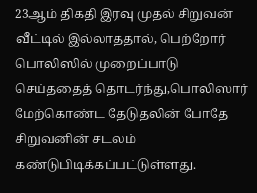23ஆம் திகதி இரவு முதல் சிறுவன் வீட்டில் இல்லாததால், பெற்றோர் பொலிஸில் முறைப்பாடு செய்ததைத் தொடர்ந்து,பொலிஸார் மேற்கொண்ட தேடுதலின் போதே சிறுவனின் சடலம் கண்டுபிடிக்கப்பட்டுள்ளது.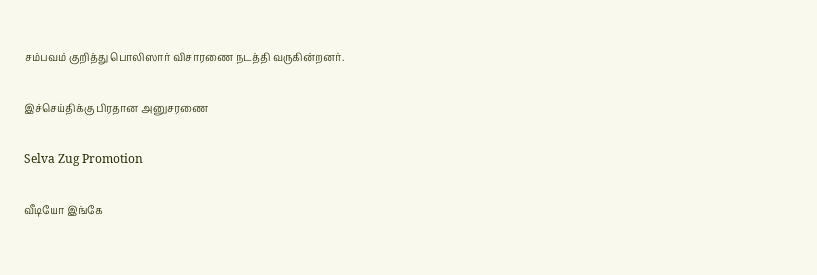சம்பவம் குறித்து பொலிஸார் விசாரணை நடத்தி வருகின்றனர்.

இச்செய்திக்கு பிரதான அனுசரணை

Selva Zug Promotion

வீடியோ இங்கே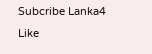Subcribe Lanka4
Like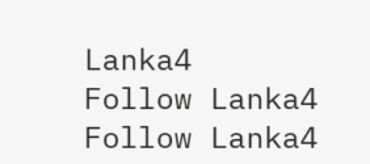Lanka4
Follow Lanka4
Follow Lanka4